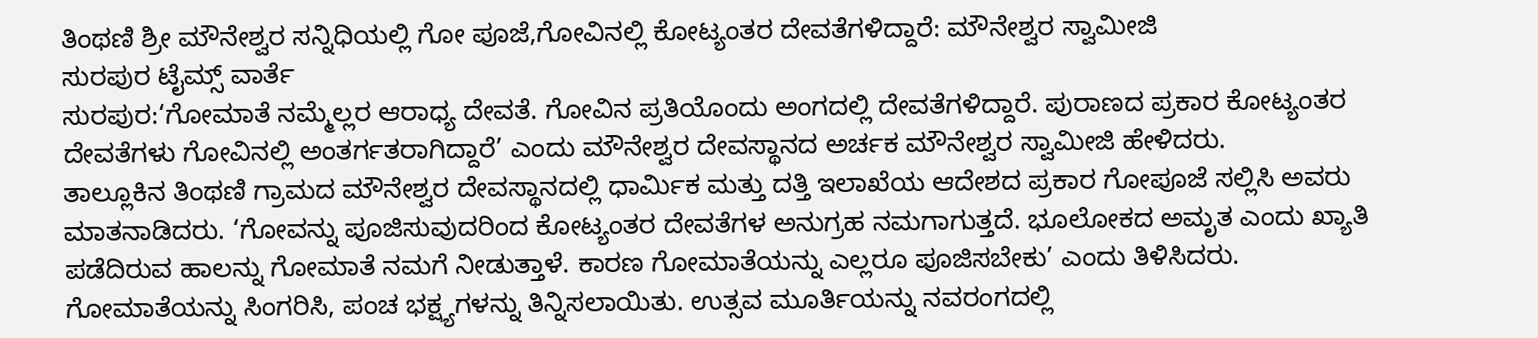ತಿಂಥಣಿ ಶ್ರೀ ಮೌನೇಶ್ವರ ಸನ್ನಿಧಿಯಲ್ಲಿ ಗೋ ಪೂಜೆ,ಗೋವಿನಲ್ಲಿ ಕೋಟ್ಯಂತರ ದೇವತೆಗಳಿದ್ದಾರೆ: ಮೌನೇಶ್ವರ ಸ್ವಾಮೀಜಿ
ಸುರಪುರ ಟೈಮ್ಸ್ ವಾರ್ತೆ
ಸುರಪುರ:‘ಗೋಮಾತೆ ನಮ್ಮೆಲ್ಲರ ಆರಾಧ್ಯ ದೇವತೆ. ಗೋವಿನ ಪ್ರತಿಯೊಂದು ಅಂಗದಲ್ಲಿ ದೇವತೆಗಳಿದ್ದಾರೆ. ಪುರಾಣದ ಪ್ರಕಾರ ಕೋಟ್ಯಂತರ ದೇವತೆಗಳು ಗೋವಿನಲ್ಲಿ ಅಂತರ್ಗತರಾಗಿದ್ದಾರೆ’ ಎಂದು ಮೌನೇಶ್ವರ ದೇವಸ್ಥಾನದ ಅರ್ಚಕ ಮೌನೇಶ್ವರ ಸ್ವಾಮೀಜಿ ಹೇಳಿದರು.
ತಾಲ್ಲೂಕಿನ ತಿಂಥಣಿ ಗ್ರಾಮದ ಮೌನೇಶ್ವರ ದೇವಸ್ಥಾನದಲ್ಲಿ ಧಾರ್ಮಿಕ ಮತ್ತು ದತ್ತಿ ಇಲಾಖೆಯ ಆದೇಶದ ಪ್ರಕಾರ ಗೋಪೂಜೆ ಸಲ್ಲಿಸಿ ಅವರು ಮಾತನಾಡಿದರು. ‘ಗೋವನ್ನು ಪೂಜಿಸುವುದರಿಂದ ಕೋಟ್ಯಂತರ ದೇವತೆಗಳ ಅನುಗ್ರಹ ನಮಗಾಗುತ್ತದೆ. ಭೂಲೋಕದ ಅಮೃತ ಎಂದು ಖ್ಯಾತಿ ಪಡೆದಿರುವ ಹಾಲನ್ನು ಗೋಮಾತೆ ನಮಗೆ ನೀಡುತ್ತಾಳೆ. ಕಾರಣ ಗೋಮಾತೆಯನ್ನು ಎಲ್ಲರೂ ಪೂಜಿಸಬೇಕು’ ಎಂದು ತಿಳಿಸಿದರು.
ಗೋಮಾತೆಯನ್ನು ಸಿಂಗರಿಸಿ, ಪಂಚ ಭಕ್ಷ್ಯಗಳನ್ನು ತಿನ್ನಿಸಲಾಯಿತು. ಉತ್ಸವ ಮೂರ್ತಿಯನ್ನು ನವರಂಗದಲ್ಲಿ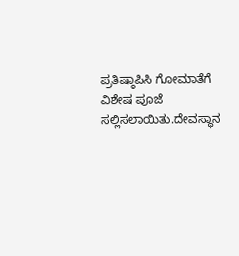ಪ್ರತಿಷ್ಠಾಪಿಸಿ ಗೋಮಾತೆಗೆ ವಿಶೇಷ ಪೂಜೆ ಸಲ್ಲಿಸಲಾಯಿತು.ದೇವಸ್ಥಾನ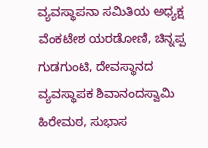ವ್ಯವಸ್ಥಾಪನಾ ಸಮಿತಿಯ ಅಧ್ಯಕ್ಷ ವೆಂಕಟೇಶ ಯರಡೋಣಿ, ಚಿನ್ನಪ್ಪ ಗುಡಗುಂಟಿ, ದೇವಸ್ಥಾನದ ವ್ಯವಸ್ಥಾಪಕ ಶಿವಾನಂದಸ್ವಾಮಿ ಹಿರೇಮಠ, ಸುಭಾಸ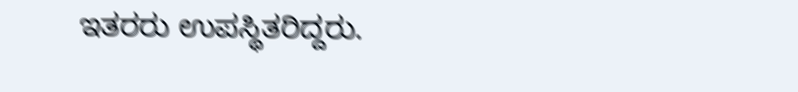ಇತರರು ಉಪಸ್ಥಿತರಿದ್ದರು.